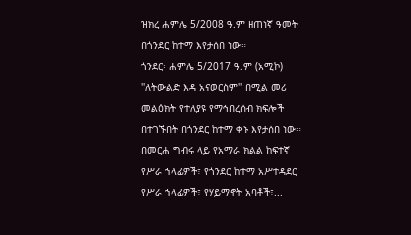ዝክረ ሐምሌ 5/2008 ዓ.ም ዘጠነኛ ዓመት በጎንደር ከተማ እየታሰበ ነው።
ጎንደር፡ ሐምሌ 5/2017 ዓ.ም (አሚኮ) ''ለትውልድ እዳ አናወርስም'' በሚል መሪ መልዕክት የተለያዩ የማኅበረሰብ ክፍሎች በተገኙበት በጎንደር ከተማ ቀኑ እየታሰበ ነው።
በመርሐ ግብሩ ላይ የአማራ ክልል ከፍተኛ የሥራ ኀላፊዎች፣ የጎንደር ከተማ አሥተዳደር የሥራ ኀላፊዎች፣ የሃይማኖት አባቶች፣...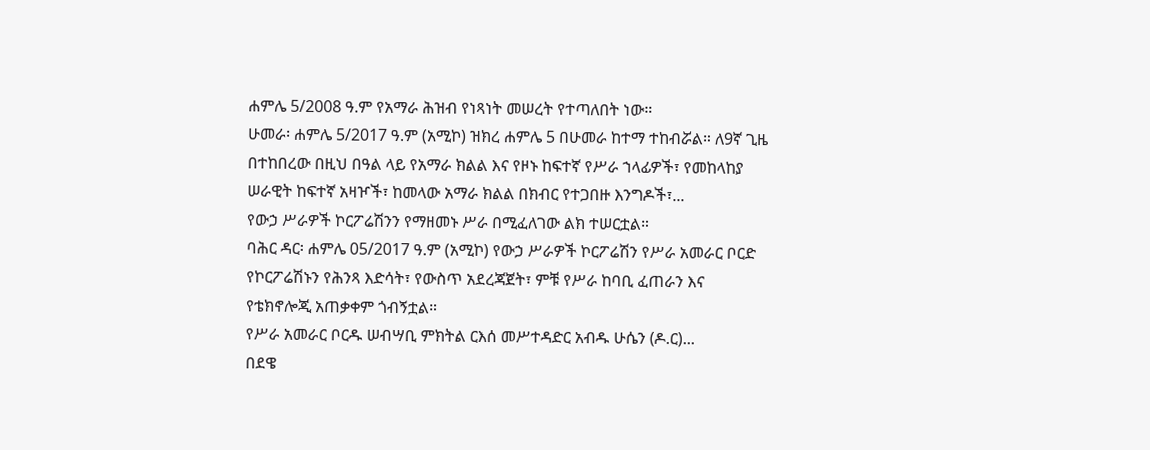ሐምሌ 5/2008 ዓ.ም የአማራ ሕዝብ የነጻነት መሠረት የተጣለበት ነው።
ሁመራ፡ ሐምሌ 5/2017 ዓ.ም (አሚኮ) ዝክረ ሐምሌ 5 በሁመራ ከተማ ተከብሯል። ለ9ኛ ጊዜ በተከበረው በዚህ በዓል ላይ የአማራ ክልል እና የዞኑ ከፍተኛ የሥራ ኀላፊዎች፣ የመከላከያ ሠራዊት ከፍተኛ አዛዦች፣ ከመላው አማራ ክልል በክብር የተጋበዙ እንግዶች፣...
የውኃ ሥራዎች ኮርፖሬሽንን የማዘመኑ ሥራ በሚፈለገው ልክ ተሠርቷል።
ባሕር ዳር፡ ሐምሌ 05/2017 ዓ.ም (አሚኮ) የውኃ ሥራዎች ኮርፖሬሽን የሥራ አመራር ቦርድ የኮርፖሬሽኑን የሕንጻ እድሳት፣ የውስጥ አደረጃጀት፣ ምቹ የሥራ ከባቢ ፈጠራን እና የቴክኖሎጂ አጠቃቀም ጎብኝቷል።
የሥራ አመራር ቦርዱ ሠብሣቢ ምክትል ርእሰ መሥተዳድር አብዱ ሁሴን (ዶ.ር)...
በደዌ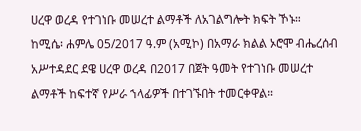ሀረዋ ወረዳ የተገነቡ መሠረተ ልማቶች ለአገልግሎት ክፍት ኾኑ።
ከሚሴ፡ ሐምሌ 05/2017 ዓ.ም (አሚኮ) በአማራ ክልል ኦሮሞ ብሔረሰብ አሥተዳደር ደዌ ሀረዋ ወረዳ በ2017 በጀት ዓመት የተገነቡ መሠረተ ልማቶች ከፍተኛ የሥራ ኀላፊዎች በተገኙበት ተመርቀዋል።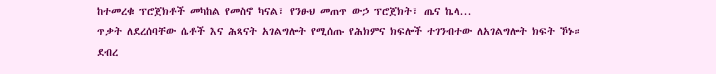ከተመረቁ ፕሮጀክቶች መካከል የመስኖ ካናል፣ የንፁህ መጠጥ ውኃ ፕሮጀክት፣ ጤና ኬላ...
ጥቃት ለደረሰባቸው ሴቶች እና ሕጻናት አገልግሎት የሚሰጡ የሕክምና ክፍሎች ተገንብተው ለአገልግሎት ክፍት ኾኑ።
ደብረ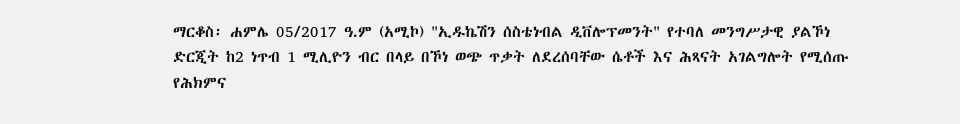ማርቆስ፡ ሐምሌ 05/2017 ዓ.ም (አሚኮ) "ኢዱኬሽን ሰስቴነብል ዲቨሎፕመንት" የተባለ መንግሥታዊ ያልኾነ ድርጂት ከ2 ነጥብ 1 ሚሊዮን ብር በላይ በኾነ ወጭ ጥቃት ለደረሰባቸው ሴቶች እና ሕጻናት አገልግሎት የሚሰጡ የሕክምና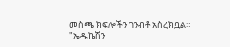መስጫ ክፍሎችን ገንብቶ አስረክቧል።
"ኤዱኬሽን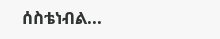ሰስቴነብል...